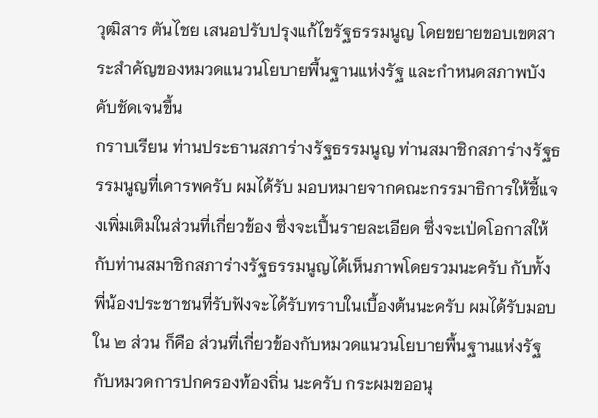วุฒิสาร ตันไชย เสนอปรับปรุงแก้ไขรัฐธรรมนูญ โดยขยายขอบเขตสาระสำคัญของหมวดแนวนโยบายพื้นฐานแห่งรัฐ และกำหนดสภาพบังคับชัดเจนขึ้น
กราบเรียน ท่านประธานสภาร่างรัฐธรรมนูญ ท่านสมาชิกสภาร่างรัฐธรรมนูญที่เคารพครับ ผมได้รับ มอบหมายจากคณะกรรมาธิการให้ชี้แจงเพิ่มเติมในส่วนที่เกี่ยวข้อง ซึ่งจะเปึ้นรายละเอียด ซึ่งจะเป่ดโอกาสให้กับท่านสมาชิกสภาร่างรัฐธรรมนูญได้เห็นภาพโดยรวมนะครับ กับทั้ง พี่น้องประชาชนที่รับฟังจะได้รับทราบในเบื้องต้นนะครับ ผมได้รับมอบใน ๒ ส่วน ก็คือ ส่วนที่เกี่ยวข้องกับหมวดแนวนโยบายพื้นฐานแห่งรัฐ กับหมวดการปกครองท้องถิ่น นะครับ กระผมขออนุ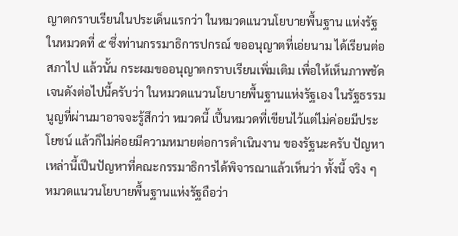ญาตกราบเรียนในประเด็นแรกว่า ในหมวดแนวนโยบายพื้นฐาน แห่งรัฐ ในหมวดที่ ๕ ซึ่งท่านกรรมาธิการปกรณ์ ขออนุญาตที่เอ่ยนาม ได้เรียนต่อสภาไป แล้วนั้น กระผมขออนุญาตกราบเรียนเพิ่มเติม เพื่อให้เห็นภาพชัดเจนดังต่อไปนี้ครับว่า ในหมวดแนวนโยบายพื้นฐานแห่งรัฐเอง ในรัฐธรรมนูญที่ผ่านมาอาจจะรู้สึกว่า หมวดนี้ เปึ้นหมวดที่เขียนไว้แต่ไม่ค่อยมีประโยชน์ แล้วก็ไม่ค่อยมีความหมายต่อการดำเนินงาน ของรัฐนะครับ ปัญหาเหล่านี้เปึนปัญหาที่คณะกรรมาธิการได้พิจารณาแล้วเห็นว่า ทั้งนี้ จริง ๆ หมวดแนวนโยบายพื้นฐานแห่งรัฐถือว่า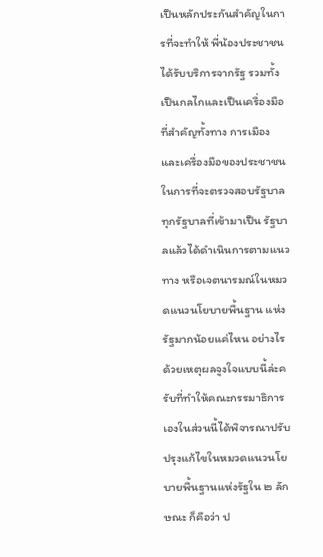เปึนหลักประกันสำคัญในการที่จะทำให้ พี่น้องประชาชนได้รับบริการจากรัฐ รวมทั้งเปึนกลไกและเปึนเครื่องมือที่สำคัญทั้งทาง การเมือง และเครื่องมือของประชาชน ในการที่จะตรวจสอบรัฐบาลทุกรัฐบาลที่เข้ามาเปึน รัฐบาลแล้วได้ดำเนินการตามแนวทาง หรือเจตนารมณ์ในหมวดแนวนโยบายพื้นฐาน แห่งรัฐมากน้อยแค่ไหน อย่างไร ด้วยเหตุผลจูงใจแบบนี้ล่ะครับที่ทำให้คณะกรรมาธิการ เองในส่วนนี้ได้พิจารณาปรับปรุงแก้ไขในหมวดแนวนโยบายพื้นฐานแห่งรัฐใน ๒ ลักษณะ ก็คือว่า ป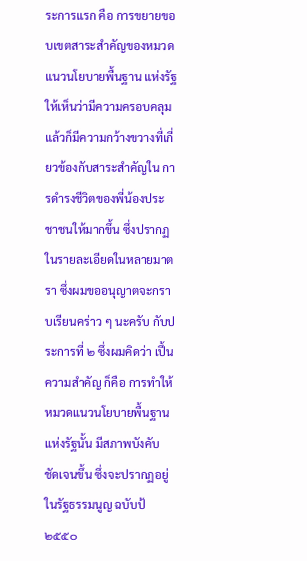ระการแรก คือ การขยายขอบเขตสาระสำคัญของหมวดแนวนโยบายพื้นฐาน แห่งรัฐ ให้เห็นว่ามีความครอบคลุม แล้วก็มีความกว้างขวางที่เกี่ยวข้องกับสาระสําคัญใน การดำรงชีวิตของพี่น้องประชาชนให้มากขึ้น ซึ่งปรากฏในรายละเอียดในหลายมาตรา ซึ่งผมขออนุญาตจะกราบเรียนคร่าว ๆ นะครับ กับประการที่ ๒ ซึ่งผมคิดว่า เปึ้นความสําคัญ ก็คือ การทําให้หมวดแนวนโยบายพื้นฐานแห่งรัฐนั้น มีสภาพบังคับ ชัดเจนขึ้น ซึ่งจะปรากฏอยู่ในรัฐธรรมนูญ ฉบับป้ ๒๕๕๐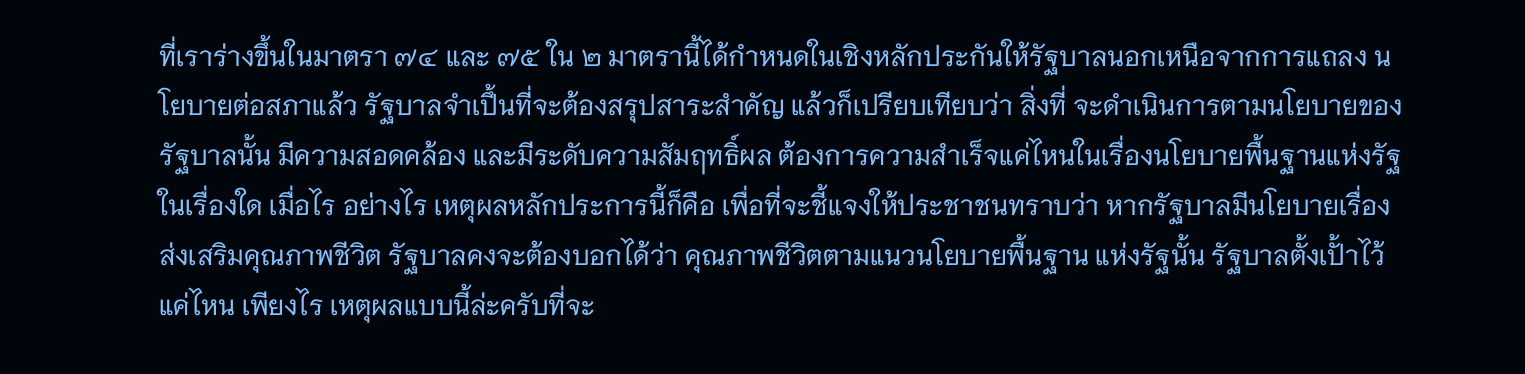ที่เราร่างขึ้นในมาตรา ๗๔ และ ๗๕ ใน ๒ มาตรานี้ได้กําหนดในเชิงหลักประกันให้รัฐบาลนอกเหนือจากการแถลง นโยบายต่อสภาแล้ว รัฐบาลจำเปึ้นที่จะต้องสรุปสาระสำคัญ แล้วก็เปรียบเทียบว่า สิ่งที่ จะดําเนินการตามนโยบายของรัฐบาลนั้น มีความสอดคล้อง และมีระดับความสัมฤทธิ์ผล ต้องการความสําเร็จแค่ไหนในเรื่องนโยบายพื้นฐานแห่งรัฐในเรื่องใด เมื่อไร อย่างไร เหตุผลหลักประการนี้ก็คือ เพื่อที่จะชี้แจงให้ประชาชนทราบว่า หากรัฐบาลมีนโยบายเรื่อง ส่งเสริมคุณภาพชีวิต รัฐบาลคงจะต้องบอกได้ว่า คุณภาพชีวิตตามแนวนโยบายพื้นฐาน แห่งรัฐนั้น รัฐบาลตั้งเปั้าไว้แค่ไหน เพียงไร เหตุผลแบบนี้ล่ะครับที่จะ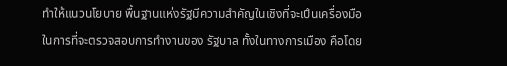ทำให้แนวนโยบาย พื้นฐานแห่งรัฐมีความสำคัญในเชิงที่จะเปึนเครื่องมือในการที่จะตรวจสอบการทำงานของ รัฐบาล ทั้งในทางการเมือง คือโดย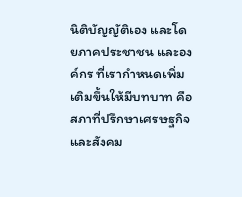นิติบัญญัติเอง และโดยภาคประชาชน และองค์กร ที่เรากำหนดเพิ่มเติมขึ้นให้มีบทบาท คือสภาที่ปรึกษาเศรษฐกิจและสังคม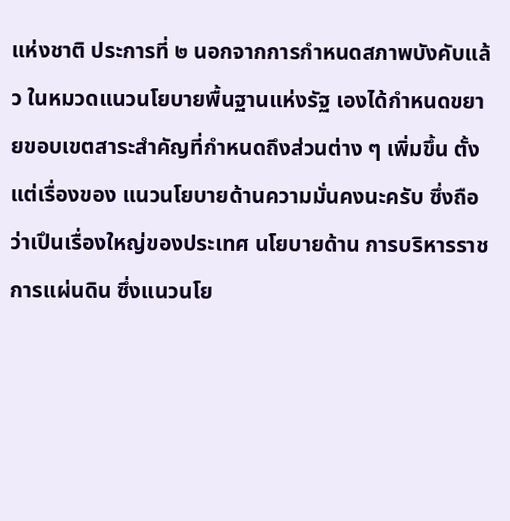แห่งชาติ ประการที่ ๒ นอกจากการกำหนดสภาพบังคับแล้ว ในหมวดแนวนโยบายพื้นฐานแห่งรัฐ เองได้กำหนดขยายขอบเขตสาระสำคัญที่กำหนดถึงส่วนต่าง ๆ เพิ่มขึ้น ตั้งแต่เรื่องของ แนวนโยบายด้านความมั่นคงนะครับ ซึ่งถือว่าเปึนเรื่องใหญ่ของประเทศ นโยบายด้าน การบริหารราชการแผ่นดิน ซึ่งแนวนโย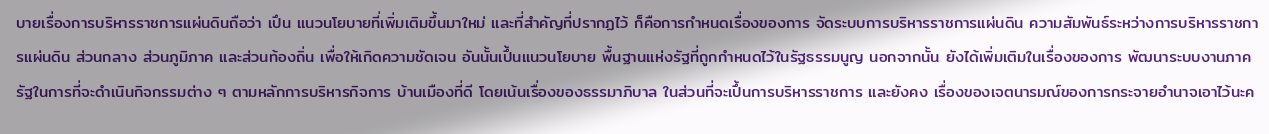บายเรื่องการบริหารราชการแผ่นดินถือว่า เปึน แนวนโยบายที่เพิ่มเติมขึ้นมาใหม่ และที่สำคัญที่ปรากฏไว้ ก็คือการกำหนดเรื่องของการ จัดระบบการบริหารราชการแผ่นดิน ความสัมพันธ์ระหว่างการบริหารราชการแผ่นดิน ส่วนกลาง ส่วนภูมิภาค และส่วนท้องถิ่น เพื่อให้เกิดความชัดเจน อันนั้นเปึ้นแนวนโยบาย พื้นฐานแห่งรัฐที่ถูกกำหนดไว้ในรัฐธรรมนูญ นอกจากนั้น ยังได้เพิ่มเติมในเรื่องของการ พัฒนาระบบงานภาครัฐในการที่จะดำเนินกิจกรรมต่าง ๆ ตามหลักการบริหารกิจการ บ้านเมืองที่ดี โดยเน้นเรื่องของธรรมาภิบาล ในส่วนที่จะเปึ้นการบริหารราชการ และยังคง เรื่องของเจตนารมณ์ของการกระจายอำนาจเอาไว้นะค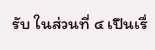รับ ในส่วนที่ ๔ เปึนเรื่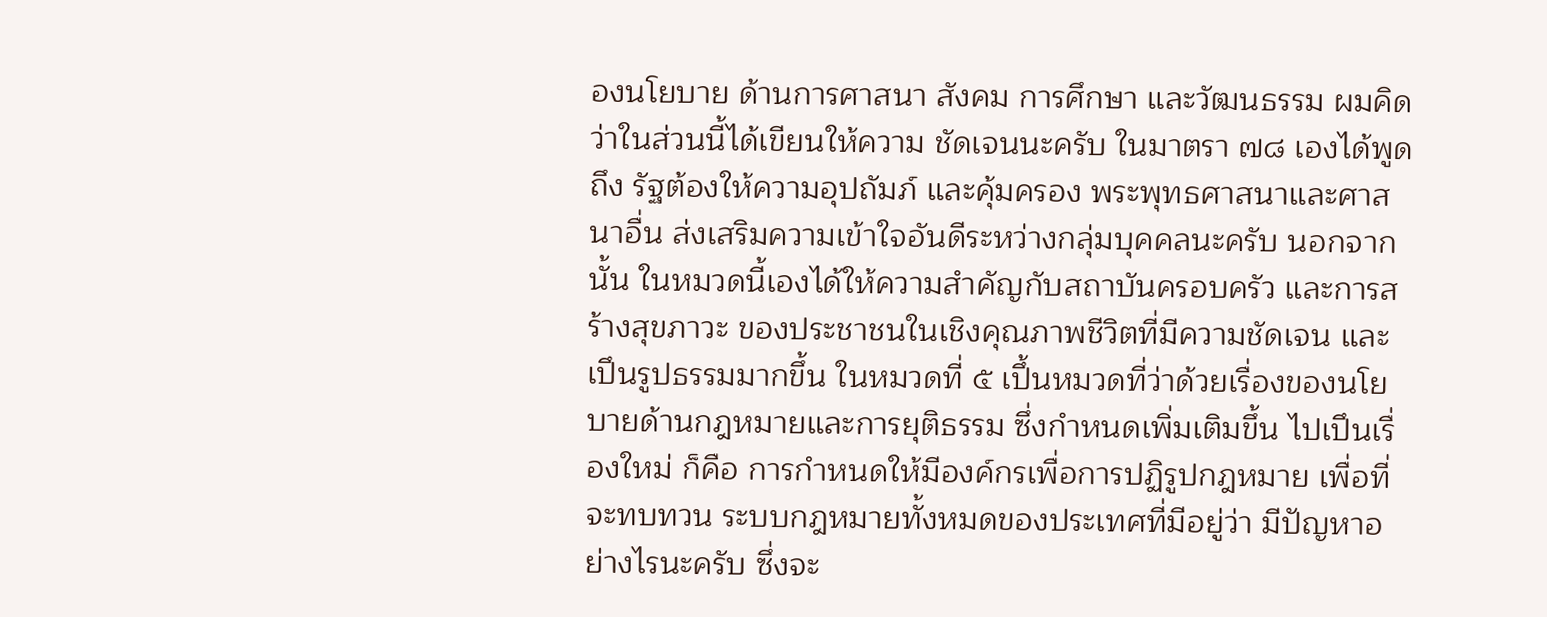องนโยบาย ด้านการศาสนา สังคม การศึกษา และวัฒนธรรม ผมคิดว่าในส่วนนี้ได้เขียนให้ความ ชัดเจนนะครับ ในมาตรา ๗๘ เองได้พูดถึง รัฐต้องให้ความอุปถัมภ์ และคุ้มครอง พระพุทธศาสนาและศาสนาอื่น ส่งเสริมความเข้าใจอันดีระหว่างกลุ่มบุคคลนะครับ นอกจากนั้น ในหมวดนี้เองได้ให้ความสำคัญกับสถาบันครอบครัว และการสร้างสุขภาวะ ของประชาชนในเชิงคุณภาพชีวิตที่มีความชัดเจน และเปึนรูปธรรมมากขึ้น ในหมวดที่ ๕ เปึ้นหมวดที่ว่าด้วยเรื่องของนโยบายด้านกฎหมายและการยุติธรรม ซึ่งกำหนดเพิ่มเติมขึ้น ไปเปึนเรื่องใหม่ ก็คือ การกําหนดให้มีองค์กรเพื่อการปฏิรูปกฎหมาย เพื่อที่จะทบทวน ระบบกฎหมายทั้งหมดของประเทศที่มีอยู่ว่า มีปัญหาอย่างไรนะครับ ซึ่งจะ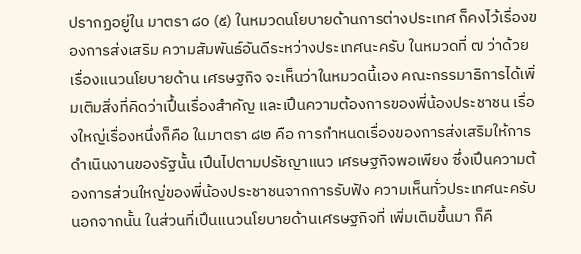ปรากฏอยู่ใน มาตรา ๘๐ (๕) ในหมวดนโยบายด้านการต่างประเทศ ก็คงไว้เรื่องของการส่งเสริม ความสัมพันธ์อันดีระหว่างประเทศนะครับ ในหมวดที่ ๗ ว่าด้วยเรื่องแนวนโยบายด้าน เศรษฐกิจ จะเห็นว่าในหมวดนี้เอง คณะกรรมาธิการได้เพิ่มเติมสิ่งที่คิดว่าเปึ้นเรื่องสำคัญ และเปึนความต้องการของพี่น้องประชาชน เรื่องใหญ่เรื่องหนึ่งก็คือ ในมาตรา ๘๒ คือ การกำหนดเรื่องของการส่งเสริมให้การดำเนินงานของรัฐนั้น เปึนไปตามปรัชญาแนว เศรษฐกิจพอเพียง ซึ่งเปึนความต้องการส่วนใหญ่ของพี่น้องประชาชนจากการรับฟัง ความเห็นทั่วประเทศนะครับ นอกจากนั้น ในส่วนที่เปึนแนวนโยบายด้านเศรษฐกิจที่ เพิ่มเติมขึ้นมา ก็คื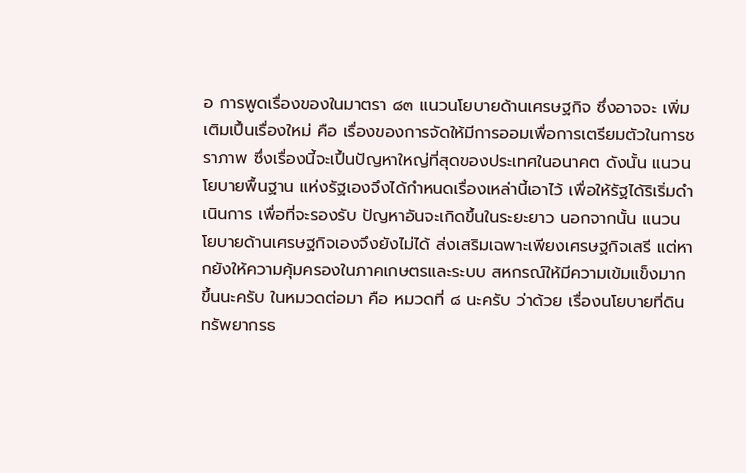อ การพูดเรื่องของในมาตรา ๘๓ แนวนโยบายด้านเศรษฐกิจ ซึ่งอาจจะ เพิ่มเติมเปึ้นเรื่องใหม่ คือ เรื่องของการจัดให้มีการออมเพื่อการเตรียมตัวในการชราภาพ ซึ่งเรื่องนี้จะเปึ้นปัญหาใหญ่ที่สุดของประเทศในอนาคต ดังนั้น แนวนโยบายพื้นฐาน แห่งรัฐเองจึงได้กำหนดเรื่องเหล่านี้เอาไว้ เพื่อให้รัฐได้ริเริ่มดำเนินการ เพื่อที่จะรองรับ ปัญหาอันจะเกิดขึ้นในระยะยาว นอกจากนั้น แนวนโยบายด้านเศรษฐกิจเองจึงยังไม่ได้ ส่งเสริมเฉพาะเพียงเศรษฐกิจเสรี แต่หากยังให้ความคุ้มครองในภาคเกษตรและระบบ สหกรณ์ให้มีความเข้มแข็งมากขึ้นนะครับ ในหมวดต่อมา คือ หมวดที่ ๘ นะครับ ว่าด้วย เรื่องนโยบายที่ดิน ทรัพยากรธ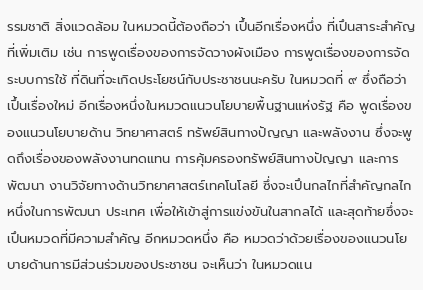รรมชาติ สิ่งแวดล้อม ในหมวดนี้ต้องถือว่า เปึ้นอีกเรื่องหนึ่ง ที่เปึนสาระสำคัญ ที่เพิ่มเติม เช่น การพูดเรื่องของการจัดวางผังเมือง การพูดเรื่องของการจัดระบบการใช้ ที่ดินที่จะเกิดประโยชน์กับประชาชนนะครับ ในหมวดที่ ๙ ซึ่งถือว่าเปึ้นเรื่องใหม่ อีกเรื่องหนึ่งในหมวดแนวนโยบายพื้นฐานแห่งรัฐ คือ พูดเรื่องของแนวนโยบายด้าน วิทยาศาสตร์ ทรัพย์สินทางปัญญา และพลังงาน ซึ่งจะพูดถึงเรื่องของพลังงานทดแทน การคุ้มครองทรัพย์สินทางปัญญา และการพัฒนา งานวิจัยทางด้านวิทยาศาสตร์เทคโนโลยี ซึ่งจะเปึนกลไกที่สำคัญกลไกหนึ่งในการพัฒนา ประเทศ เพื่อให้เข้าสู่การแข่งขันในสากลได้ และสุดท้ายซึ่งจะเปึนหมวดที่มีความสำคัญ อีกหมวดหนึ่ง คือ หมวดว่าด้วยเรื่องของแนวนโยบายด้านการมีส่วนร่วมของประชาชน จะเห็นว่า ในหมวดแน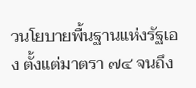วนโยบายพื้นฐานแห่งรัฐเอง ตั้งแต่มาตรา ๗๔ จนถึง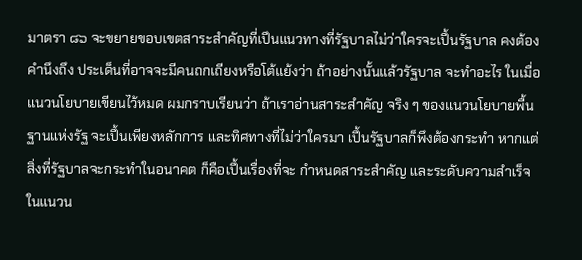มาตรา ๘๖ จะขยายขอบเขตสาระสำคัญที่เปึนแนวทางที่รัฐบาลไม่ว่าใครจะเปึ้นรัฐบาล คงต้องคํานึงถึง ประเด็นที่อาจจะมีคนถกเถียงหรือโต้แย้งว่า ถ้าอย่างนั้นแล้วรัฐบาล จะทําอะไร ในเมื่อแนวนโยบายเขียนไว้หมด ผมกราบเรียนว่า ถ้าเราอ่านสาระสําคัญ จริง ๆ ของแนวนโยบายพื้นฐานแห่งรัฐ จะเปึ้นเพียงหลักการ และทิศทางที่ไม่ว่าใครมา เปึ้นรัฐบาลก็พึงต้องกระทํา หากแต่สิ่งที่รัฐบาลจะกระทําในอนาคต ก็คือเปึ้นเรื่องที่จะ กำหนดสาระสำคัญ และระดับความสำเร็จในแนวน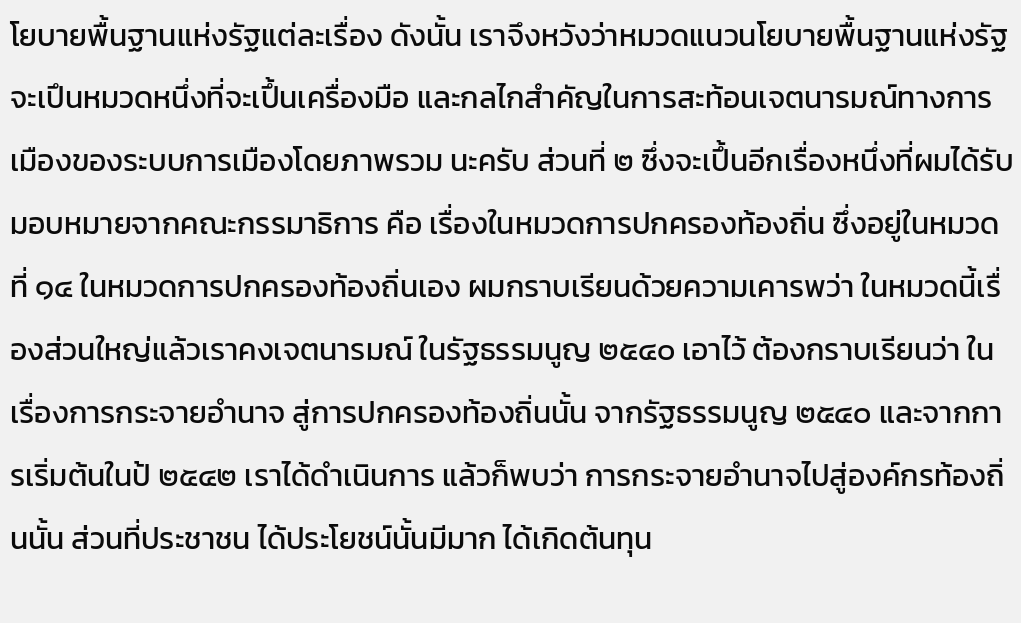โยบายพื้นฐานแห่งรัฐแต่ละเรื่อง ดังนั้น เราจึงหวังว่าหมวดแนวนโยบายพื้นฐานแห่งรัฐ จะเปึนหมวดหนึ่งที่จะเปึ้นเครื่องมือ และกลไกสำคัญในการสะท้อนเจตนารมณ์ทางการเมืองของระบบการเมืองโดยภาพรวม นะครับ ส่วนที่ ๒ ซึ่งจะเปึ้นอีกเรื่องหนึ่งที่ผมได้รับมอบหมายจากคณะกรรมาธิการ คือ เรื่องในหมวดการปกครองท้องถิ่น ซึ่งอยู่ในหมวดที่ ๑๔ ในหมวดการปกครองท้องถิ่นเอง ผมกราบเรียนด้วยความเคารพว่า ในหมวดนี้เรื่องส่วนใหญ่แล้วเราคงเจตนารมณ์ ในรัฐธรรมนูญ ๒๕๔๐ เอาไว้ ต้องกราบเรียนว่า ในเรื่องการกระจายอำนาจ สู่การปกครองท้องถิ่นนั้น จากรัฐธรรมนูญ ๒๕๔๐ และจากการเริ่มต้นในป้ ๒๕๔๒ เราได้ดำเนินการ แล้วก็พบว่า การกระจายอำนาจไปสู่องค์กรท้องถิ่นนั้น ส่วนที่ประชาชน ได้ประโยชน์นั้นมีมาก ได้เกิดต้นทุน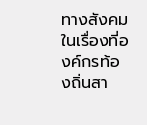ทางสังคมในเรื่องที่องค์กรท้องถิ่นสา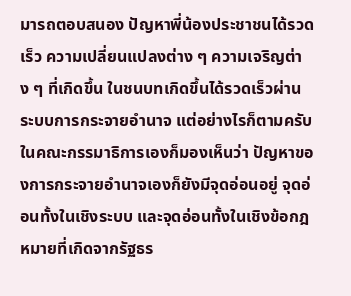มารถตอบสนอง ปัญหาพี่น้องประชาชนได้รวดเร็ว ความเปลี่ยนแปลงต่าง ๆ ความเจริญต่าง ๆ ที่เกิดขึ้น ในชนบทเกิดขึ้นได้รวดเร็วผ่านระบบการกระจายอำนาจ แต่อย่างไรก็ตามครับ ในคณะกรรมาธิการเองก็มองเห็นว่า ปัญหาของการกระจายอำนาจเองก็ยังมีจุดอ่อนอยู่ จุดอ่อนทั้งในเชิงระบบ และจุดอ่อนทั้งในเชิงข้อกฎหมายที่เกิดจากรัฐธร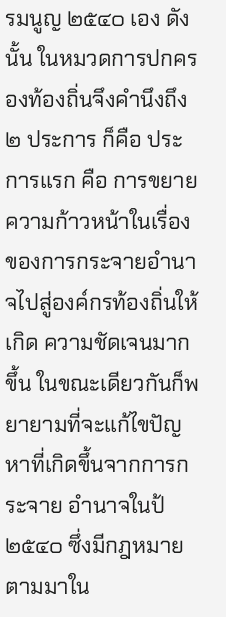รมนูญ ๒๕๔๐ เอง ดังนั้น ในหมวดการปกครองท้องถิ่นจึงคำนึงถึง ๒ ประการ ก็คือ ประการแรก คือ การขยายความก้าวหน้าในเรื่องของการกระจายอำนาจไปสู่องค์กรท้องถิ่นให้เกิด ความชัดเจนมากขึ้น ในขณะเดียวกันก็พยายามที่จะแก้ไขปัญหาที่เกิดขึ้นจากการกระจาย อำนาจในป้ ๒๕๔๐ ซึ่งมีกฎหมายตามมาใน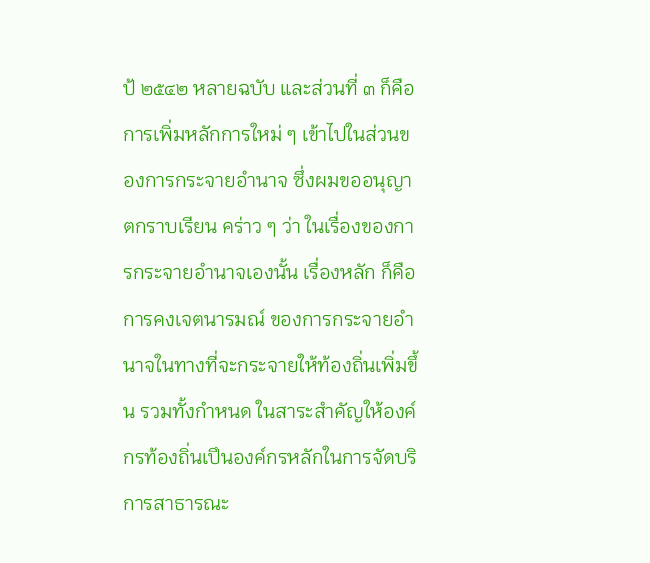ป้ ๒๕๔๒ หลายฉบับ และส่วนที่ ๓ ก็คือ การเพิ่มหลักการใหม่ ๆ เข้าไปในส่วนของการกระจายอำนาจ ซึ่งผมขออนุญาตกราบเรียน คร่าว ๆ ว่า ในเรื่องของการกระจายอำนาจเองนั้น เรื่องหลัก ก็คือ การคงเจตนารมณ์ ของการกระจายอำนาจในทางที่จะกระจายให้ท้องถิ่นเพิ่มขึ้น รวมทั้งกำหนด ในสาระสำคัญให้องค์กรท้องถิ่นเปึนองค์กรหลักในการจัดบริการสาธารณะ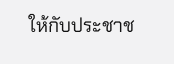ให้กับประชาช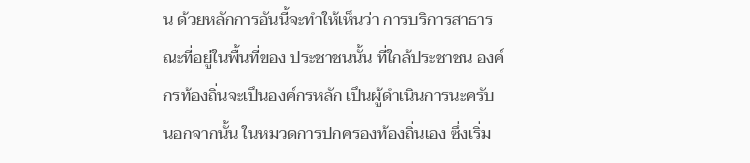น ด้วยหลักการอันนี้จะทำให้เห็นว่า การบริการสาธารณะที่อยู่ในพื้นที่ของ ประชาชนนั้น ที่ใกล้ประชาชน องค์กรท้องถิ่นจะเปึนองค์กรหลัก เปึนผู้ดำเนินการนะครับ นอกจากนั้น ในหมวดการปกครองท้องถิ่นเอง ซึ่งเริ่ม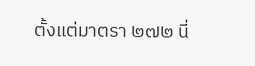ตั้งแต่มาตรา ๒๗๒ นี่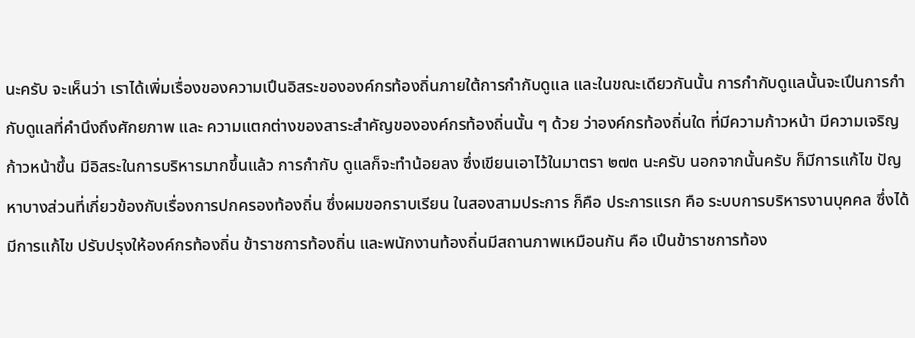นะครับ จะเห็นว่า เราได้เพิ่มเรื่องของความเปึนอิสระขององค์กรท้องถิ่นภายใต้การกำกับดูแล และในขณะเดียวกันนั้น การกำกับดูแลนั้นจะเปึนการกำกับดูแลที่คำนึงถึงศักยภาพ และ ความแตกต่างของสาระสำคัญขององค์กรท้องถิ่นนั้น ๆ ด้วย ว่าองค์กรท้องถิ่นใด ที่มีความก้าวหน้า มีความเจริญก้าวหน้าขึ้น มีอิสระในการบริหารมากขึ้นแล้ว การกํากับ ดูแลก็จะทําน้อยลง ซึ่งเขียนเอาไว้ในมาตรา ๒๗๓ นะครับ นอกจากนั้นครับ ก็มีการแก้ไข ปัญหาบางส่วนที่เกี่ยวข้องกับเรื่องการปกครองท้องถิ่น ซึ่งผมขอกราบเรียน ในสองสามประการ ก็คือ ประการแรก คือ ระบบการบริหารงานบุคคล ซึ่งได้มีการแก้ไข ปรับปรุงให้องค์กรท้องถิ่น ข้าราชการท้องถิ่น และพนักงานท้องถิ่นมีสถานภาพเหมือนกัน คือ เปึนข้าราชการท้อง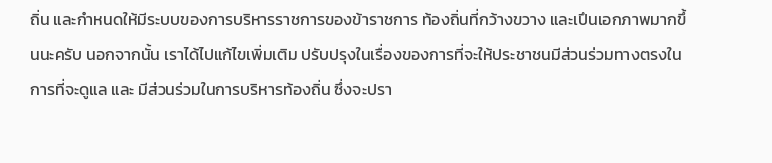ถิ่น และกำหนดให้มีระบบของการบริหารราชการของข้าราชการ ท้องถิ่นที่กว้างขวาง และเปึนเอกภาพมากขึ้นนะครับ นอกจากนั้น เราได้ไปแก้ไขเพิ่มเติม ปรับปรุงในเรื่องของการที่จะให้ประชาชนมีส่วนร่วมทางตรงในการที่จะดูแล และ มีส่วนร่วมในการบริหารท้องถิ่น ซึ่งจะปรา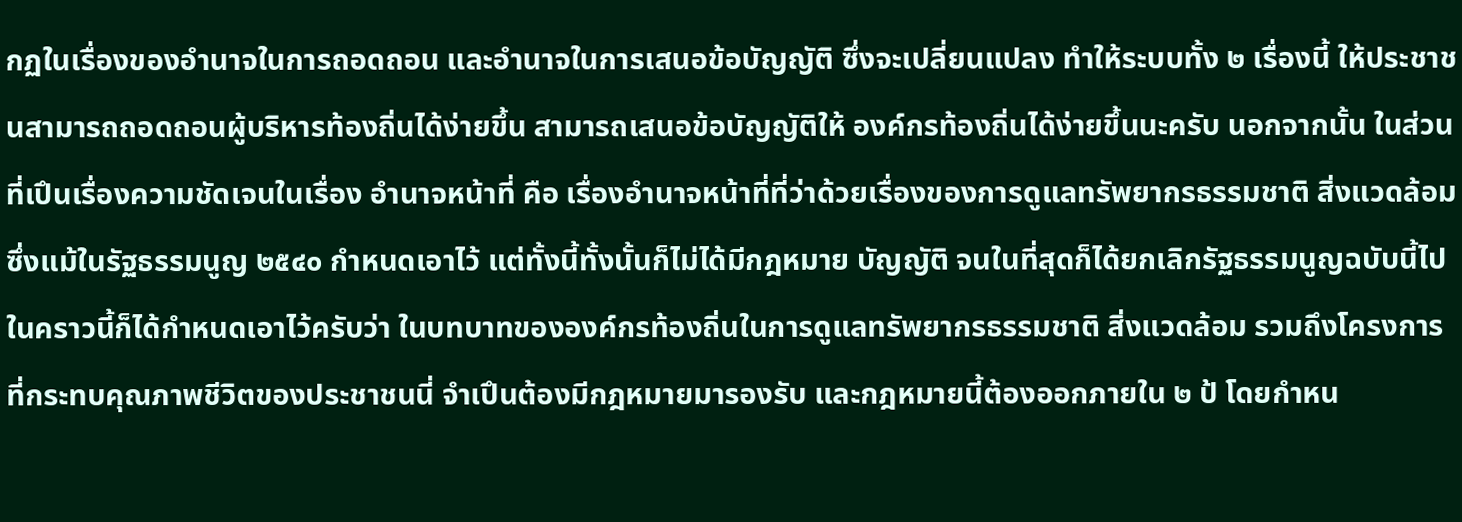กฏในเรื่องของอำนาจในการถอดถอน และอำนาจในการเสนอข้อบัญญัติ ซึ่งจะเปลี่ยนแปลง ทำให้ระบบทั้ง ๒ เรื่องนี้ ให้ประชาชนสามารถถอดถอนผู้บริหารท้องถิ่นได้ง่ายขึ้น สามารถเสนอข้อบัญญัติให้ องค์กรท้องถิ่นได้ง่ายขึ้นนะครับ นอกจากนั้น ในส่วนที่เปึนเรื่องความชัดเจนในเรื่อง อำนาจหน้าที่ คือ เรื่องอำนาจหน้าที่ที่ว่าด้วยเรื่องของการดูแลทรัพยากรธรรมชาติ สิ่งแวดล้อม ซึ่งแม้ในรัฐธรรมนูญ ๒๕๔๐ กําหนดเอาไว้ แต่ทั้งนี้ทั้งนั้นก็ไม่ได้มีกฎหมาย บัญญัติ จนในที่สุดก็ได้ยกเลิกรัฐธรรมนูญฉบับนี้ไป ในคราวนี้ก็ได้กำหนดเอาไว้ครับว่า ในบทบาทขององค์กรท้องถิ่นในการดูแลทรัพยากรธรรมชาติ สิ่งแวดล้อม รวมถึงโครงการที่กระทบคุณภาพชีวิตของประชาชนนี่ จำเปึนต้องมีกฎหมายมารองรับ และกฎหมายนี้ต้องออกภายใน ๒ ป้ โดยกำหน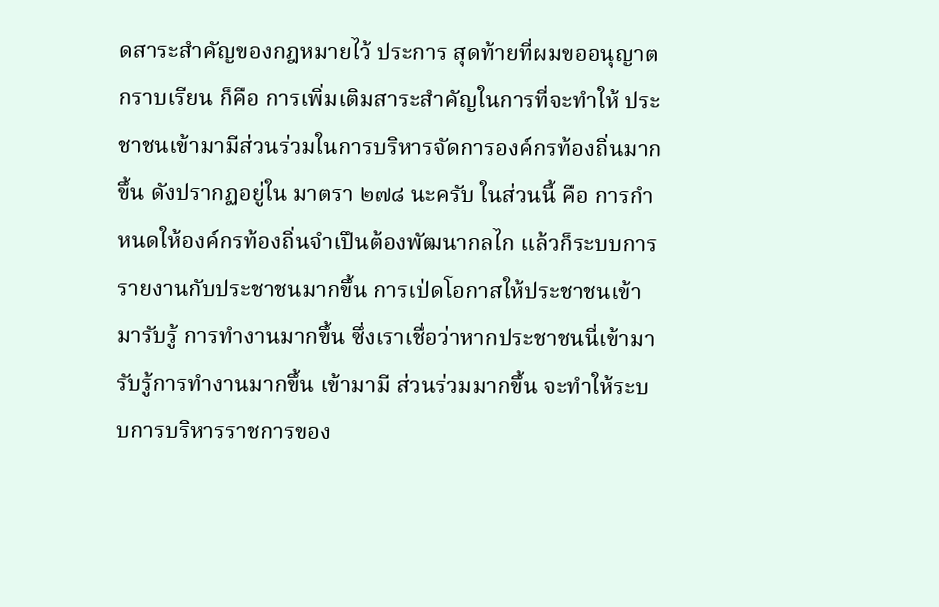ดสาระสำคัญของกฎหมายไว้ ประการ สุดท้ายที่ผมขออนุญาตกราบเรียน ก็คือ การเพิ่มเติมสาระสำคัญในการที่จะทำให้ ประชาชนเข้ามามีส่วนร่วมในการบริหารจัดการองค์กรท้องถิ่นมากขึ้น ดังปรากฏอยู่ใน มาตรา ๒๗๘ นะครับ ในส่วนนี้ คือ การกำหนดให้องค์กรท้องถิ่นจำเปึนต้องพัฒนากลไก แล้วก็ระบบการรายงานกับประชาชนมากขึ้น การเป่ดโอกาสให้ประชาชนเข้ามารับรู้ การทำงานมากขึ้น ซึ่งเราเชื่อว่าหากประชาชนนี่เข้ามารับรู้การทำงานมากขึ้น เข้ามามี ส่วนร่วมมากขึ้น จะทำให้ระบบการบริหารราชการของ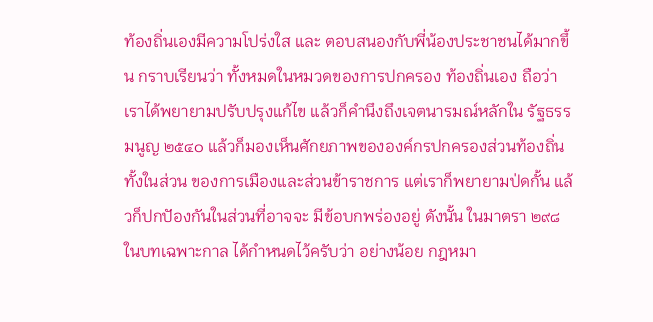ท้องถิ่นเองมีความโปร่งใส และ ตอบสนองกับพี่น้องประชาชนได้มากขึ้น กราบเรียนว่า ทั้งหมดในหมวดของการปกครอง ท้องถิ่นเอง ถือว่า เราได้พยายามปรับปรุงแก้ไข แล้วก็คำนึงถึงเจตนารมณ์หลักใน รัฐธรรมนูญ ๒๕๔๐ แล้วก็มองเห็นศักยภาพขององค์กรปกครองส่วนท้องถิ่น ทั้งในส่วน ของการเมืองและส่วนข้าราชการ แต่เราก็พยายามป่ดกั้น แล้วก็ปกปัองกันในส่วนที่อาจจะ มีข้อบกพร่องอยู่ ดังนั้น ในมาตรา ๒๙๘ ในบทเฉพาะกาล ได้กำหนดไว้ครับว่า อย่างน้อย กฎหมา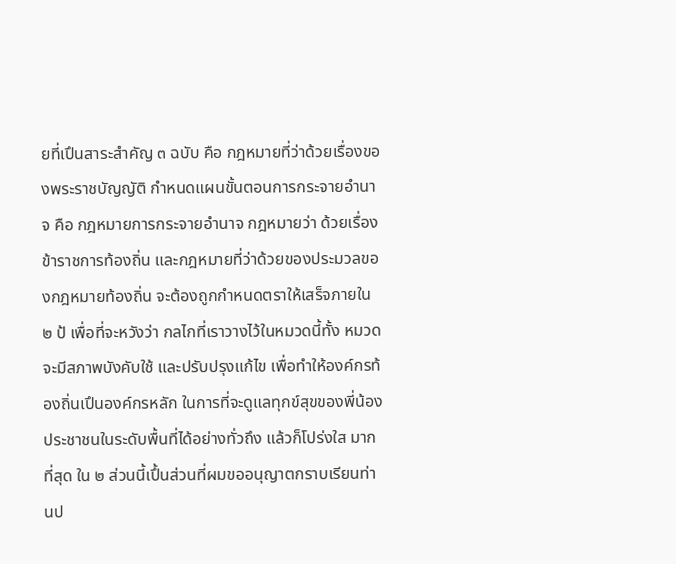ยที่เปึนสาระสำคัญ ๓ ฉบับ คือ กฎหมายที่ว่าด้วยเรื่องของพระราชบัญญัติ กำหนดแผนขั้นตอนการกระจายอำนาจ คือ กฎหมายการกระจายอำนาจ กฎหมายว่า ด้วยเรื่องข้าราชการท้องถิ่น และกฎหมายที่ว่าด้วยของประมวลของกฎหมายท้องถิ่น จะต้องถูกกำหนดตราให้เสร็จภายใน ๒ ป้ เพื่อที่จะหวังว่า กลไกที่เราวางไว้ในหมวดนี้ทั้ง หมวดจะมีสภาพบังคับใช้ และปรับปรุงแก้ไข เพื่อทำให้องค์กรท้องถิ่นเปึนองค์กรหลัก ในการที่จะดูแลทุกข์สุขของพี่น้องประชาชนในระดับพื้นที่ได้อย่างทั่วถึง แล้วก็โปร่งใส มากที่สุด ใน ๒ ส่วนนี้เปึ้นส่วนที่ผมขออนุญาตกราบเรียนท่านป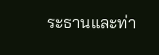ระธานและท่า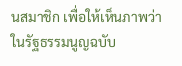นสมาชิก เพื่อให้เห็นภาพว่า ในรัฐธรรมนูญฉบับ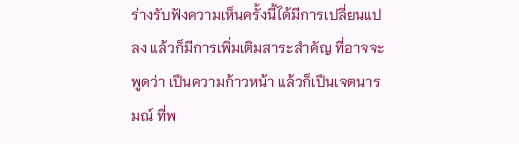ร่างรับฟังความเห็นครั้งนี้ได้มีการเปลี่ยนแปลง แล้วก็มีการเพิ่มเติมสาระสำคัญ ที่อาจจะพูดว่า เปึนความก้าวหน้า แล้วก็เปึนเจตนารมณ์ ที่พ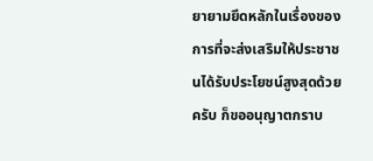ยายามยึดหลักในเรื่องของการที่จะส่งเสริมให้ประชาชนได้รับประโยชน์สูงสุดด้วยครับ ก็ขออนุญาตกราบ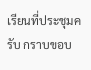เรียนที่ประชุมครับ กราบขอบ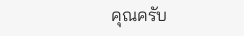คุณครับ